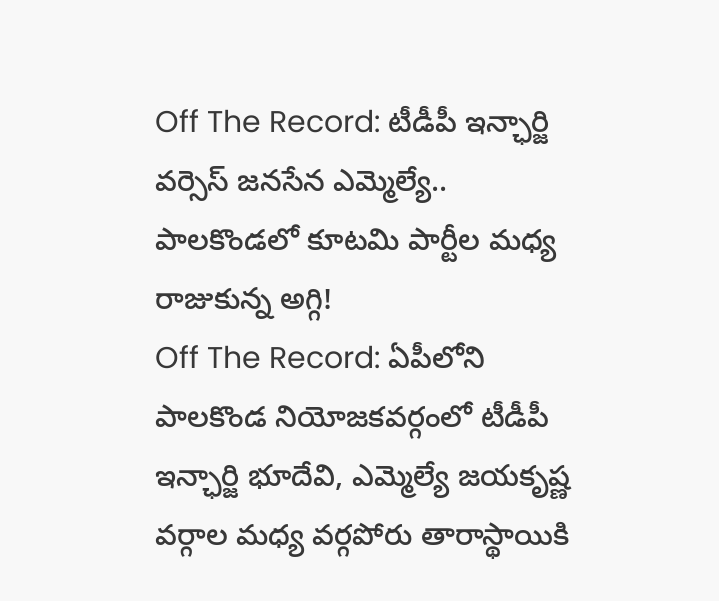Off The Record: టీడీపీ ఇన్ఛార్జి వర్సెస్ జనసేన ఎమ్మెల్యే.. పాలకొండలో కూటమి పార్టీల మధ్య రాజుకున్న అగ్గి!
Off The Record: ఏపీలోని పాలకొండ నియోజకవర్గంలో టీడీపీ ఇన్ఛార్జి భూదేవి, ఎమ్మెల్యే జయకృష్ణ వర్గాల మధ్య వర్గపోరు తారాస్థాయికి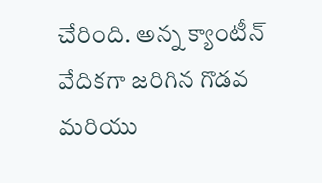చేరింది. అన్న క్యాంటీన్ వేదికగా జరిగిన గొడవ మరియు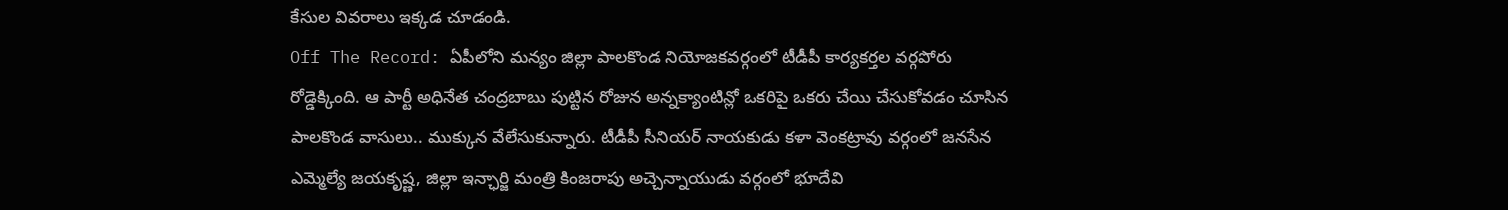కేసుల వివరాలు ఇక్కడ చూడండి.
Off The Record: ఏపీలోని మన్యం జిల్లా పాలకొండ నియోజకవర్గంలో టీడీపీ కార్యకర్తల వర్గపోరు రోడ్డెక్కింది. ఆ పార్టీ అధినేత చంద్రబాబు పుట్టిన రోజున అన్నక్యాంటిన్లో ఒకరిపై ఒకరు చేయి చేసుకోవడం చూసిన పాలకొండ వాసులు.. ముక్కున వేలేసుకున్నారు. టీడీపీ సీనియర్ నాయకుడు కళా వెంకట్రావు వర్గంలో జనసేన ఎమ్మెల్యే జయకృష్ణ, జిల్లా ఇన్ఛార్జి మంత్రి కింజరాపు అచ్చెన్నాయుడు వర్గంలో భూదేవి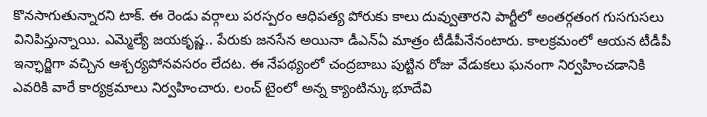కొనసాగుతున్నారని టాక్. ఈ రెండు వర్గాలు పరస్పరం ఆధిపత్య పోరుకు కాలు దువ్వుతారని పార్టీలో అంతర్గతంగ గుసగుసలు వినిపిస్తున్నాయి. ఎమ్మెల్యే జయకృష్ణ.. పేరుకు జనసేన అయినా డీఎన్ఏ మాత్రం టీడీపీనేనంటారు. కాలక్రమంలో ఆయన టీడీపీ ఇన్ఛార్జిగా వచ్చిన ఆశ్చర్యపోనవసరం లేదట. ఈ నేపథ్యంలో చంద్రబాబు పుట్టిన రోజు వేడుకలు ఘనంగా నిర్వహించడానికి ఎవరికి వారే కార్యక్రమాలు నిర్వహించారు. లంచ్ టైంలో అన్న క్యాంటిన్కు భూదేవి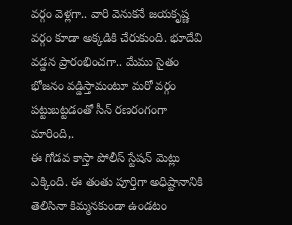వర్గం వెళ్లగా.. వారి వెనుకనే జయకృష్ణ వర్గం కూడా అక్కడికి చేరుకుంది. భూదేవి వడ్డన ప్రారంభించగా.. మేము సైతం భోజనం వడ్డిస్తామంటూ మరో వర్గం పట్టుబట్టడంతో సీన్ రణరంగంగా మారింది,.
ఈ గోడవ కాస్తా పోలీస్ స్టేషన్ మెట్లు ఎక్కింది. ఈ తంతు పూర్తిగా అధిష్టానానికి తెలిసినా కిమ్మనకుండా ఉండటం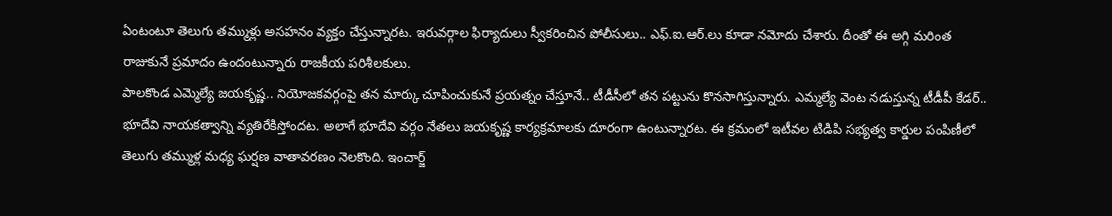ఏంటంటూ తెలుగు తమ్ముళ్లు అసహనం వ్యక్తం చేస్తున్నారట. ఇరువర్గాల ఫిర్యాదులు స్వీకరించిన పోలీసులు.. ఎఫ్.ఐ.ఆర్.లు కూడా నమోదు చేశారు. దీంతో ఈ అగ్గి మరింత రాజుకునే ప్రమాదం ఉందంటున్నారు రాజకీయ పరిశీలకులు.
పాలకొండ ఎమ్మెల్యే జయకృష్ణ.. నియోజకవర్గంపై తన మార్కు చూపించుకునే ప్రయత్నం చేస్తూనే.. టీడీసీలో తన పట్టును కొనసాగిస్తున్నారు. ఎమ్మల్యే వెంట నడుస్తున్న టీడీపీ కేడర్.. భూదేవి నాయకత్వాన్ని వ్యతిరేకిస్తోందట. అలాగే భూదేవి వర్గం నేతలు జయకృష్ణ కార్యక్రమాలకు దూరంగా ఉంటున్నారట. ఈ క్రమంలో ఇటీవల టిడిపి సభ్యత్వ కార్డుల పంపిణీలో తెలుగు తమ్ముళ్ల మధ్య ఘర్షణ వాతావరణం నెలకొంది. ఇంచార్జ్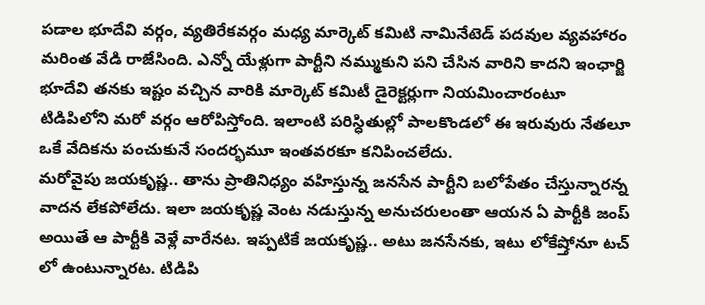పడాల భూదేవి వర్గం, వ్యతిరేకవర్గం మధ్య మార్కెట్ కమిటి నామినేటెడ్ పదవుల వ్యవహారం మరింత వేడి రాజేసింది. ఎన్నో యేళ్లుగా పార్టీని నమ్ముకుని పని చేసిన వారిని కాదని ఇంఛార్జి భూదేవి తనకు ఇష్టం వచ్చిన వారికి మార్కెట్ కమిటీ డైరెక్టర్లుగా నియమించారంటూ టిడిపిలోని మరో వర్గం ఆరోపిస్తోంది. ఇలాంటి పరిస్ధితుల్లో పాలకొండలో ఈ ఇరువురు నేతలూ ఒకే వేదికను పంచుకునే సందర్భమూ ఇంతవరకూ కనిపించలేదు.
మరోవైపు జయకృష్ణ.. తాను ప్రాతినిధ్యం వహిస్తున్న జనసేన పార్టీని బలోపేతం చేస్తున్నారన్న వాదన లేకపోలేదు. ఇలా జయకృష్ణ వెంట నడుస్తున్న అనుచరులంతా ఆయన ఏ పార్టీకి జంప్ అయితే ఆ పార్టీకి వెళ్లే వారేనట. ఇప్పటికే జయకృష్ణ.. అటు జనసేనకు, ఇటు లోకేష్తోనూ టచ్ లో ఉంటున్నారట. టిడిపి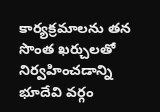కార్యక్రమాలను తన సొంత ఖర్చులతో నిర్వహించడాన్ని భూదేవి వర్గం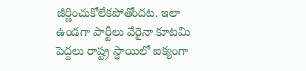జీర్ణించుకోలేకపోతోందట. ఇలా ఉండగా పార్టీలు వేరైనా కూటమి పెద్దలు రాష్ట్ర స్ధాయిలో ఐక్యంగా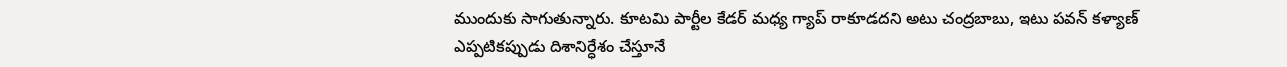ముందుకు సాగుతున్నారు. కూటమి పార్టీల కేడర్ మధ్య గ్యాప్ రాకూడదని అటు చంద్రబాబు, ఇటు పవన్ కళ్యాణ్ ఎప్పటికప్పుడు దిశానిర్ధేశం చేస్తూనే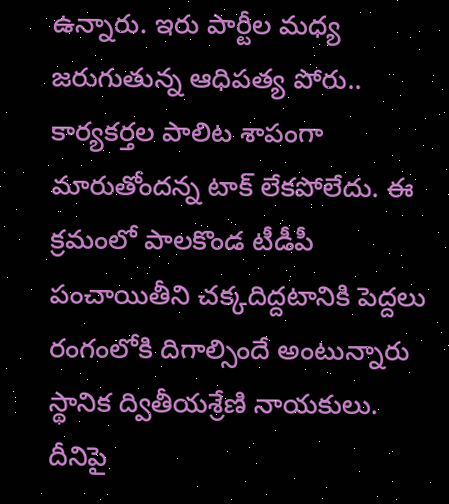ఉన్నారు. ఇరు పార్టీల మధ్య జరుగుతున్న ఆధిపత్య పోరు.. కార్యకర్తల పాలిట శాపంగా మారుతోందన్న టాక్ లేకపోలేదు. ఈ క్రమంలో పాలకొండ టీడీపీ పంచాయితీని చక్కదిద్దటానికి పెద్దలు రంగంలోకి దిగాల్సిందే అంటున్నారు స్థానిక ద్వితీయశ్రేణి నాయకులు. దీనిపై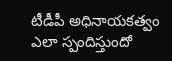టీడీపీ అధినాయకత్వం ఎలా స్పందిస్తుందో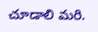చూడాలి మరి.